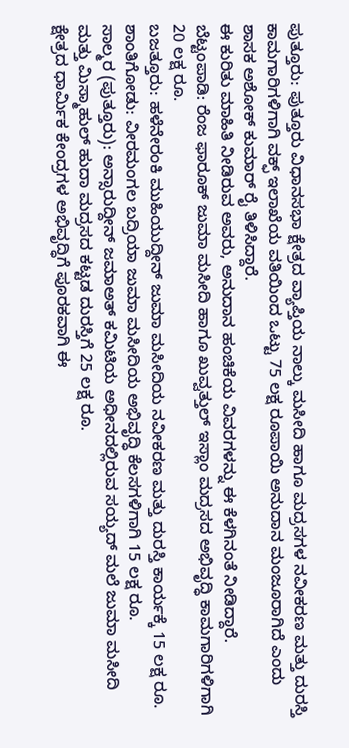ಪುತ್ತೂರು: ಪುತ್ತೂರು ವಿಧಾನಸಭಾ ಕ್ಷೇತ್ರದ ವ್ಯಾಪ್ತಿಯ ನಾಲ್ಕು ಮಸೀದಿ ಹಾಗೂ ಮದ್ರಸಗಳ ನವೀಕರಣ ಮತ್ತು ದುರಸ್ತಿ ಕಾಮಗಾರಿಗಳಿಗಾಗಿ ವಕ್ಫ್ ಇಲಾಖೆಯ ವತಿಯಿಂದ ಒಟ್ಟು 75 ಲಕ್ಷ ರೂಪಾಯಿ ಅನುದಾನ ಮಂಜೂರಾಗಿದೆ ಎಂದು ಶಾಸಕ ಅಶೋಕ್ ಕುಮಾರ್ ರೈ ತಿಳಿಸಿದ್ದಾರೆ.
ಈ ಕುರಿತು ಮಾಹಿತಿ ನೀಡಿರುವ ಅವರು, ಅನುದಾನ ಹಂಚಿಕೆಯ ವಿವರಗಳನ್ನು ಈ ಕೆಳಗಿನಂತೆ ನೀಡಿದ್ದಾರೆ.
ಬೆಟ್ಟಂಪಾಡಿ: ರೆಂಜ ಫಾರೂಕ್ ಜುಮಾ ಮಸೀದಿ ಹಾಗೂ ಖುವ್ವತ್ತುಲ್ ಇಸ್ಲಾಂ ಮದ್ರಸದ ಅಭಿವೃದ್ಧಿ ಕಾಮಗಾರಿಗಳಿಗಾಗಿ 20 ಲಕ್ಷ ರೂ.
ಬಜತ್ತೂರು: ಹಳೆನೇರಂಕಿ ಮುಹಿಯುದ್ದೀನ್ ಜುಮಾ ಮಸೀದಿಯ ನವೀಕರಣ ಮತ್ತು ದುರಸ್ತಿ ಕಾರ್ಯಕ್ಕೆ 15 ಲಕ್ಷ ರೂ.
ಶಾಂತಿಗೋಡು: ವೀರಮಂಗಲ ಬದ್ರಿಯಾ ಜುಮಾ ಮಸೀದಿಯ ಅಭಿವೃದ್ಧಿ ಕೆಲಸಗಳಿಗಾಗಿ 15 ಲಕ್ಷ ರೂ.
ಸಾಲ್ಮರ (ಪುತ್ತೂರು): ಅನ್ಸಾರುದ್ದೀನ್ ಜಮಾಅತ್ ಕಮಿಟಿಯ ಅಧೀನದಲ್ಲಿರುವ ಸಯ್ಯದ್ ಮಲೆ ಜುಮಾ ಮಸೀದಿ ಮತ್ತು ಮಿಸ್ಮಾಹುಲ್ ಹುದಾ ಮದ್ರಸದ ಕಟ್ಟಡ ದುರಸ್ತಿಗೆ 25 ಲಕ್ಷ ರೂ.
ಕ್ಷೇತ್ರದ ಧಾರ್ಮಿಕ ಕೇಂದ್ರಗಳ ಅಭಿವೃದ್ಧಿಗೆ ಪೂರಕವಾಗಿ ಈ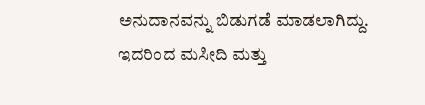ಅನುದಾನವನ್ನು ಬಿಡುಗಡೆ ಮಾಡಲಾಗಿದ್ದು. ಇದರಿಂದ ಮಸೀದಿ ಮತ್ತು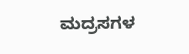ಮದ್ರಸಗಳ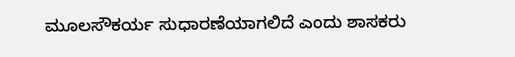ಮೂಲಸೌಕರ್ಯ ಸುಧಾರಣೆಯಾಗಲಿದೆ ಎಂದು ಶಾಸಕರು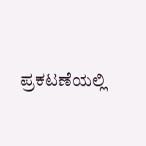ಪ್ರಕಟಣೆಯಲ್ಲಿ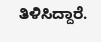ತಿಳಿಸಿದ್ದಾರೆ.